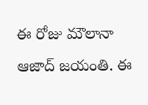ఈ రోజు మౌలానా ఆజాద్ జయంతి. ఈ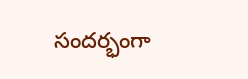సందర్భంగా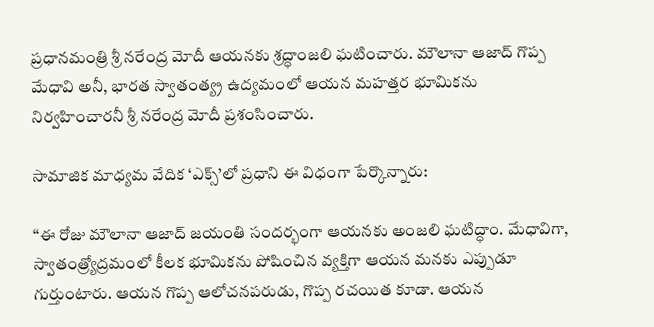ప్రధానమంత్రి శ్రీ నరేంద్ర మోదీ ఆయనకు శ్రద్ధాంజలి ఘటించారు. మౌలానా ఆజాద్ గొప్ప మేధావి అనీ, భారత స్వాతంత్య్ర ఉద్యమంలో ఆయన మహత్తర భూమికను నిర్వహించారనీ శ్రీ నరేంద్ర మోదీ ప్రశంసించారు.

సామాజిక మాధ్యమ వేదిక ‘ఎక్స్’లో ప్రధాని ఈ విధంగా పేర్కొన్నారు:

‘‘ఈ రోజు మౌలానా ఆజాద్ జయంతి సందర్భంగా ఆయనకు అంజలి ఘటిద్ధాం. మేధావిగా, స్వాతంత్ర్యోద్రమంలో కీలక భూమికను పోషించిన వ్యక్తిగా ఆయన మనకు ఎప్పుడూ గుర్తుంటారు. ఆయన గొప్ప ఆలోచనపరుడు, గొప్ప రచయిత కూడా. ఆయన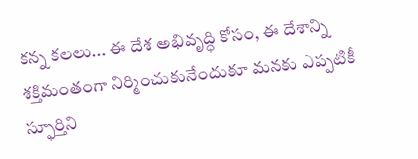కన్న కలలు... ఈ దేశ అభివృద్ధి కోసం, ఈ దేశాన్ని శక్తిమంతంగా నిర్మించుకునేందుకూ మనకు ఎప్పటికీ స్ఫూర్తిని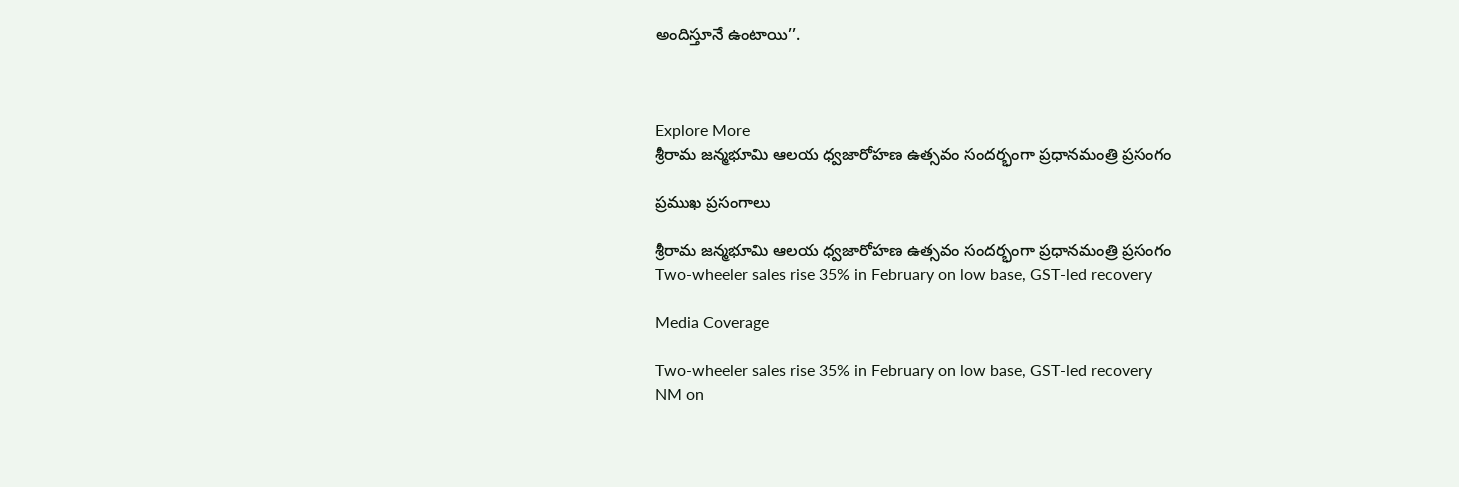అందిస్తూనే ఉంటాయి’’.



Explore More
శ్రీరామ జన్మభూమి ఆలయ ధ్వజారోహణ ఉత్సవం సందర్భంగా ప్రధానమంత్రి ప్రసంగం

ప్రముఖ ప్రసంగాలు

శ్రీరామ జన్మభూమి ఆలయ ధ్వజారోహణ ఉత్సవం సందర్భంగా ప్రధానమంత్రి ప్రసంగం
Two-wheeler sales rise 35% in February on low base, GST-led recovery

Media Coverage

Two-wheeler sales rise 35% in February on low base, GST-led recovery
NM on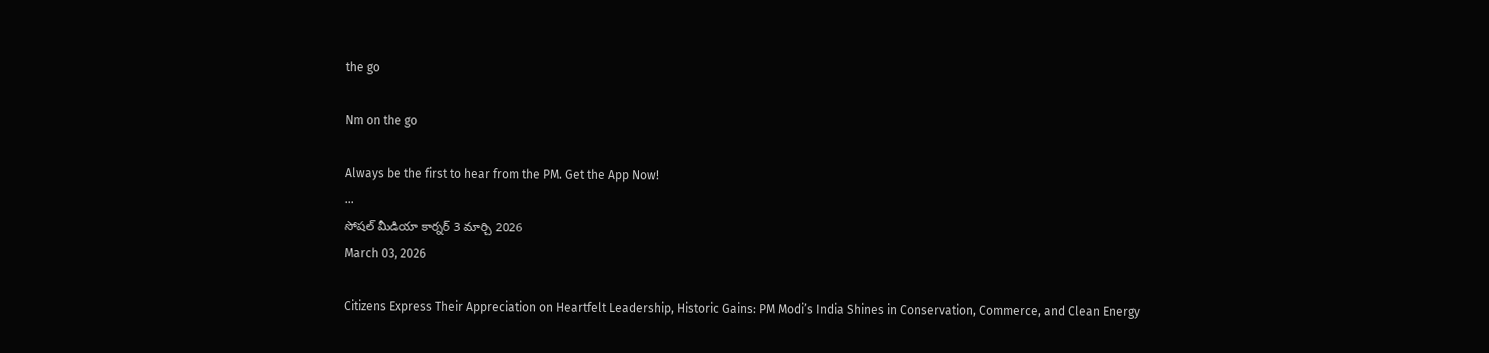the go

Nm on the go

Always be the first to hear from the PM. Get the App Now!
...
సోషల్ మీడియా కార్నర్ 3 మార్చి 2026
March 03, 2026

Citizens Express Their Appreciation on Heartfelt Leadership, Historic Gains: PM Modi’s India Shines in Conservation, Commerce, and Clean Energy